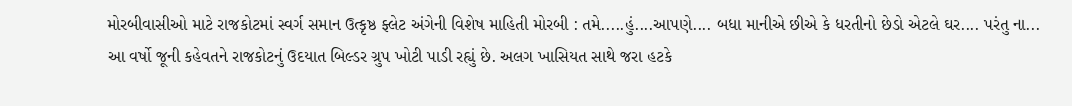મોરબીવાસીઓ માટે રાજકોટમાં સ્વર્ગ સમાન ઉત્કૃષ્ઠ ફ્લેટ અંગેની વિશેષ માહિતી મોરબી : તમે.....હું....આપણે.... બધા માનીએ છીએ કે ધરતીનો છેડો એટલે ઘર.... પરંતુ ના... આ વર્ષો જૂની કહેવતને રાજકોટનું ઉદયાત બિલ્ડર ગ્રુપ ખોટી પાડી રહ્યું છે. અલગ ખાસિયત સાથે જરા હટકે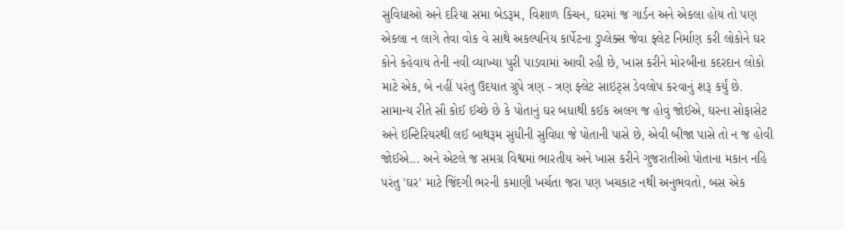સુવિધાઓ અને દરિયા સમા બેડરૂમ, વિશાળ કિચન, ઘરમાં જ ગાર્ડન અને એકલા હોય તો પણ એકલા ન લાગે તેવા વોક વે સાથે અકલ્પનિય કાર્પેટના ડુપ્લેક્સ જેવા ફ્લેટ નિર્માણ કરી લોકોને ઘર કોને કહેવાય તેની નવી વ્યાખ્યા પુરી પાડવામાં આવી રહી છે, ખાસ કરીને મોરબીના કદરદાન લોકો માટે એક, બે નહીં પરંતુ ઉદયાત ગ્રુપે ત્રણ - ત્રણ ફ્લેટ સાઇટ્સ ડેવલોપ કરવાનું શરૂ કર્યું છે. સામાન્ય રીતે સૌ કોઈ ઈચ્છે છે કે પોતાનું ઘર બધાથી કઈક અલગ જ હોવું જોઈએ, ઘરના સોફાસેટ અને ઇન્ટિરિયરથી લઈ બાથરૂમ સુધીની સુવિધા જે પોતાની પાસે છે, એવી બીજા પાસે તો ન જ હોવી જોઈએ... અને એટલે જ સમગ્ર વિશ્વમાં ભારતીય અને ખાસ કરીને ગુજરાતીઓ પોતાના મકાન નહિ પરંતુ 'ઘર' માટે જિંદગી ભરની કમાણી ખર્ચતા જરા પણ ખચકાટ નથી અનુભવતો, બસ એક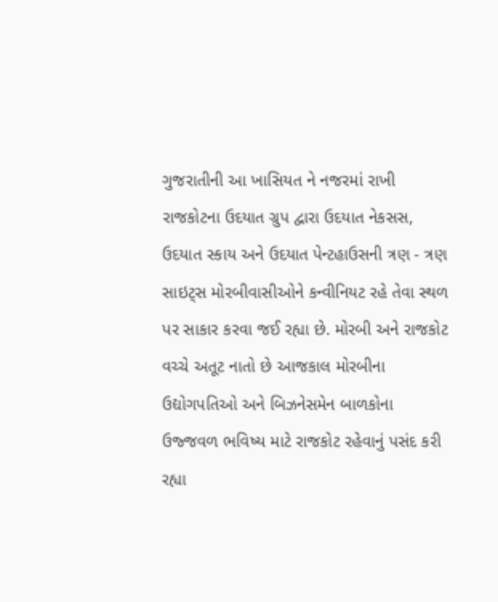ગુજરાતીની આ ખાસિયત ને નજરમાં રાખી રાજકોટના ઉદયાત ગ્રુપ દ્વારા ઉદયાત નેકસસ, ઉદયાત સ્કાય અને ઉદયાત પેન્ટહાઉસની ત્રણ - ત્રણ સાઇટ્સ મોરબીવાસીઓને કન્વીનિયટ રહે તેવા સ્થળ પર સાકાર કરવા જઈ રહ્યા છે. મોરબી અને રાજકોટ વચ્ચે અતૂટ નાતો છે આજકાલ મોરબીના ઉદ્યોગપતિઓ અને બિઝનેસમેન બાળકોના ઉજ્જવળ ભવિષ્ય માટે રાજકોટ રહેવાનું પસંદ કરી રહ્યા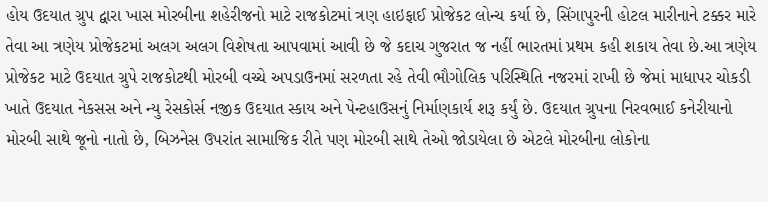હોય ઉદયાત ગ્રુપ દ્વારા ખાસ મોરબીના શહેરીજનો માટે રાજકોટમાં ત્રણ હાઇફાઈ પ્રોજેકટ લોન્ચ કર્યા છે, સિંગાપુરની હોટલ મારીનાને ટક્કર મારે તેવા આ ત્રણેય પ્રોજેકટમાં અલગ અલગ વિશેષતા આપવામાં આવી છે જે કદાચ ગુજરાત જ નહીં ભારતમાં પ્રથમ કહી શકાય તેવા છે.આ ત્રણેય પ્રોજેકટ માટે ઉદયાત ગ્રુપે રાજકોટથી મોરબી વચ્ચે અપડાઉનમાં સરળતા રહે તેવી ભૌગોલિક પરિસ્થિતિ નજરમાં રાખી છે જેમાં માધાપર ચોકડી ખાતે ઉદયાત નેકસસ અને ન્યુ રેસકોર્સ નજીક ઉદયાત સ્કાય અને પેન્ટહાઉસનું નિર્માણકાર્ય શરૂ કર્યું છે. ઉદયાત ગ્રુપના નિરવભાઈ કનેરીયાનો મોરબી સાથે જૂનો નાતો છે, બિઝનેસ ઉપરાંત સામાજિક રીતે પણ મોરબી સાથે તેઓ જોડાયેલા છે એટલે મોરબીના લોકોના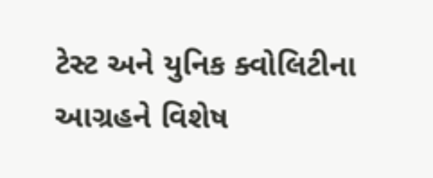ટેસ્ટ અને યુનિક ક્વોલિટીના આગ્રહને વિશેષ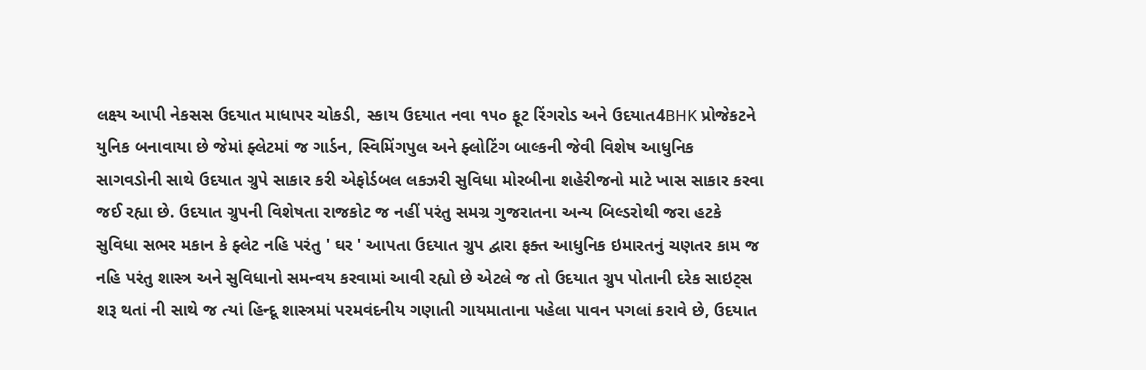લક્ષ્ય આપી નેકસસ ઉદયાત માધાપર ચોકડી, સ્કાય ઉદયાત નવા ૧૫૦ ફૂટ રિંગરોડ અને ઉદયાત4BHK પ્રોજેકટને યુનિક બનાવાયા છે જેમાં ફ્લેટમાં જ ગાર્ડન, સ્વિમિંગપુલ અને ફ્લોટિંગ બાલ્કની જેવી વિશેષ આધુનિક સાગવડોની સાથે ઉદયાત ગ્રુપે સાકાર કરી એફોર્ડબલ લકઝરી સુવિધા મોરબીના શહેરીજનો માટે ખાસ સાકાર કરવા જઈ રહ્યા છે. ઉદયાત ગ્રુપની વિશેષતા રાજકોટ જ નહીં પરંતુ સમગ્ર ગુજરાતના અન્ય બિલ્ડરોથી જરા હટકે સુવિધા સભર મકાન કે ફ્લેટ નહિ પરંતુ ' ઘર ' આપતા ઉદયાત ગ્રુપ દ્વારા ફક્ત આધુનિક ઇમારતનું ચણતર કામ જ નહિ પરંતુ શાસ્ત્ર અને સુવિધાનો સમન્વય કરવામાં આવી રહ્યો છે એટલે જ તો ઉદયાત ગ્રુપ પોતાની દરેક સાઇટ્સ શરૂ થતાં ની સાથે જ ત્યાં હિન્દૂ શાસ્ત્રમાં પરમવંદનીય ગણાતી ગાયમાતાના પહેલા પાવન પગલાં કરાવે છે, ઉદયાત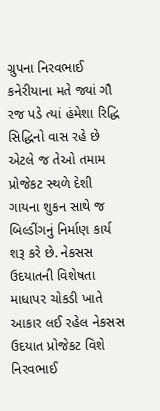ગ્રુપના નિરવભાઈ કનેરીયાના મતે જ્યાં ગૌ રજ પડે ત્યાં હંમેશા રિદ્ધિ સિદ્ધિનો વાસ રહે છે એટલે જ તેઓ તમામ પ્રોજેકટ સ્થળે દેશી ગાયના શુકન સાથે જ બિલ્ડીંગનું નિર્માણ કાર્ય શરૂ કરે છે. નેકસસ ઉદયાતની વિશેષતા માધાપર ચોકડી ખાતે આકાર લઈ રહેલ નેકસસ ઉદયાત પ્રોજેકટ વિશે નિરવભાઈ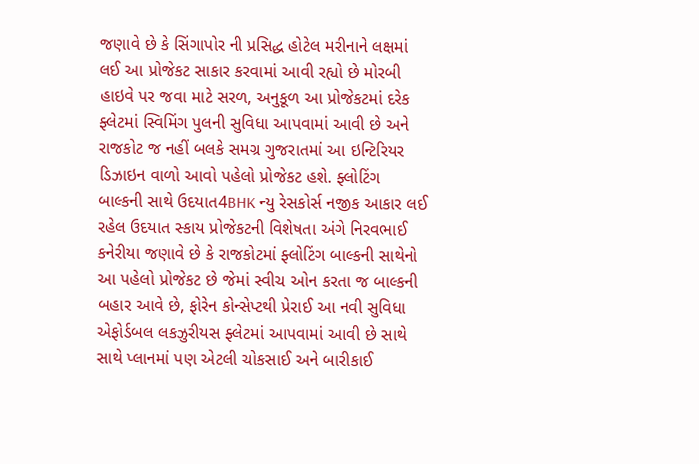જણાવે છે કે સિંગાપોર ની પ્રસિદ્ધ હોટેલ મરીનાને લક્ષમાં લઈ આ પ્રોજેકટ સાકાર કરવામાં આવી રહ્યો છે મોરબી હાઇવે પર જવા માટે સરળ, અનુકૂળ આ પ્રોજેકટમાં દરેક ફ્લેટમાં સ્વિમિંગ પુલની સુવિધા આપવામાં આવી છે અને રાજકોટ જ નહીં બલકે સમગ્ર ગુજરાતમાં આ ઇન્ટિરિયર ડિઝાઇન વાળો આવો પહેલો પ્રોજેકટ હશે. ફ્લોટિંગ બાલ્કની સાથે ઉદયાત4BHK ન્યુ રેસકોર્સ નજીક આકાર લઈ રહેલ ઉદયાત સ્કાય પ્રોજેકટની વિશેષતા અંગે નિરવભાઈ કનેરીયા જણાવે છે કે રાજકોટમાં ફ્લોટિંગ બાલ્કની સાથેનો આ પહેલો પ્રોજેકટ છે જેમાં સ્વીચ ઓન કરતા જ બાલ્કની બહાર આવે છે, ફોરેન કોન્સેપ્ટથી પ્રેરાઈ આ નવી સુવિધા એફોર્ડબલ લકઝુરીયસ ફ્લેટમાં આપવામાં આવી છે સાથે સાથે પ્લાનમાં પણ એટલી ચોકસાઈ અને બારીકાઈ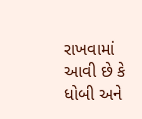રાખવામાં આવી છે કે ધોબી અને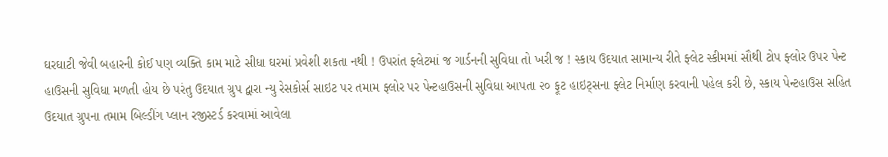ઘરઘાટી જેવી બહારની કોઈ પણ વ્યક્તિ કામ માટે સીધા ઘરમાં પ્રવેશી શકતા નથી ! ઉપરાંત ફ્લેટમાં જ ગાર્ડનની સુવિધા તો ખરી જ ! સ્કાય ઉદયાત સામાન્ય રીતે ફ્લેટ સ્કીમમાં સૌથી ટોપ ફ્લોર ઉપર પેન્ટ હાઉસની સુવિધા મળતી હોય છે પરંતુ ઉદયાત ગ્રુપ દ્વારા ન્યુ રેસકોર્સ સાઇટ પર તમામ ફ્લોર પર પેન્ટહાઉસની સુવિધા આપતા ૨૦ ફૂટ હાઇટ્સના ફ્લેટ નિર્માણ કરવાની પહેલ કરી છે, સ્કાય પેન્ટહાઉસ સહિત ઉદયાત ગ્રુપના તમામ બિલ્ડીંગ પ્લાન રજીસ્ટર્ડ કરવામાં આવેલા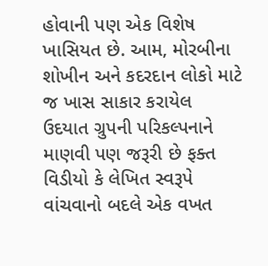હોવાની પણ એક વિશેષ ખાસિયત છે. આમ, મોરબીના શોખીન અને કદરદાન લોકો માટે જ ખાસ સાકાર કરાયેલ ઉદયાત ગ્રુપની પરિકલ્પનાને માણવી પણ જરૂરી છે ફક્ત વિડીયો કે લેખિત સ્વરૂપે વાંચવાનો બદલે એક વખત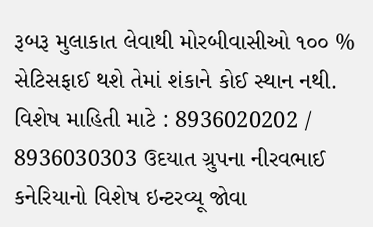રૂબરૂ મુલાકાત લેવાથી મોરબીવાસીઓ ૧૦૦ % સેટિસફાઈ થશે તેમાં શંકાને કોઈ સ્થાન નથી. વિશેષ માહિતી માટે : 8936020202 / 8936030303 ઉદયાત ગ્રુપના નીરવભાઈ કનેરિયાનો વિશેષ ઇન્ટરવ્યૂ જોવા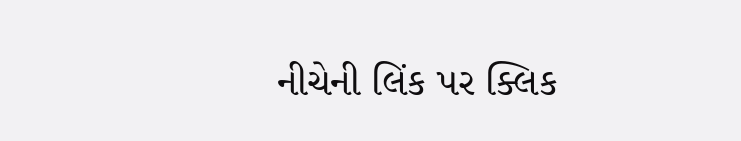નીચેની લિંક પર ક્લિક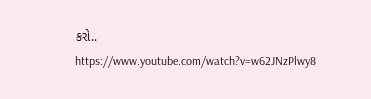કરો.. https://www.youtube.com/watch?v=w62JNzPlwy8